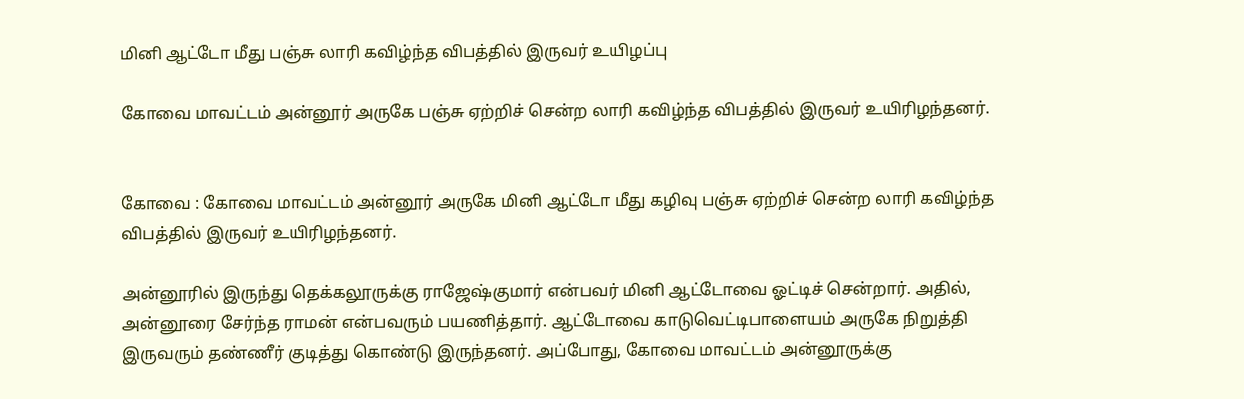மினி ஆட்டோ மீது பஞ்சு லாரி கவிழ்ந்த விபத்தில் இருவர் உயிழப்பு

கோவை மாவட்டம் அன்னூர் அருகே பஞ்சு ஏற்றிச் சென்ற லாரி கவிழ்ந்த விபத்தில் இருவர் உயிரிழந்தனர்.


கோவை : கோவை மாவட்டம் அன்னூர் அருகே மினி ஆட்டோ மீது கழிவு பஞ்சு ஏற்றிச் சென்ற லாரி கவிழ்ந்த விபத்தில் இருவர் உயிரிழந்தனர்.

அன்னூரில் இருந்து தெக்கலூருக்கு ராஜேஷ்குமார் என்பவர் மினி ஆட்டோவை ஓட்டிச் சென்றார். அதில், அன்னூரை சேர்ந்த ராமன் என்பவரும் பயணித்தார். ஆட்டோவை காடுவெட்டிபாளையம் அருகே நிறுத்தி இருவரும் தண்ணீர் குடித்து கொண்டு இருந்தனர். அப்போது, கோவை மாவட்டம் அன்னூருக்கு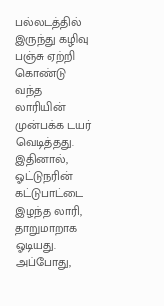பல்லடத்தில் இருந்து கழிவு பஞ்சு ஏற்றி கொண்டு வந்த லாரியின் முன்பக்க டயர் வெடித்தது. இதினால், ஓட்டுநரின் கட்டுபாட்டை இழந்த லாரி, தாறுமாறாக ஓடியது. அப்போது,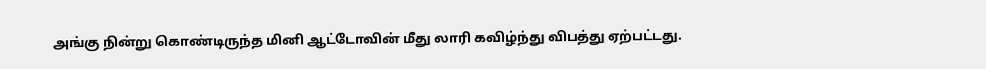அங்கு நின்று கொண்டிருந்த மினி ஆட்டோவின் மீது லாரி கவிழ்ந்து விபத்து ஏற்பட்டது.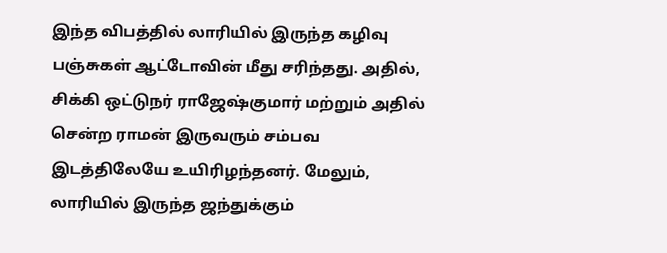இந்த விபத்தில் லாரியில் இருந்த கழிவு பஞ்சுகள் ஆட்டோவின் மீது சரிந்தது. அதில், சிக்கி ஒட்டுநர் ராஜேஷ்குமார் மற்றும் அதில் சென்ற ராமன் இருவரும் சம்பவ இடத்திலேயே உயிரிழந்தனர். மேலும், லாரியில் இருந்த ஜந்துக்கும்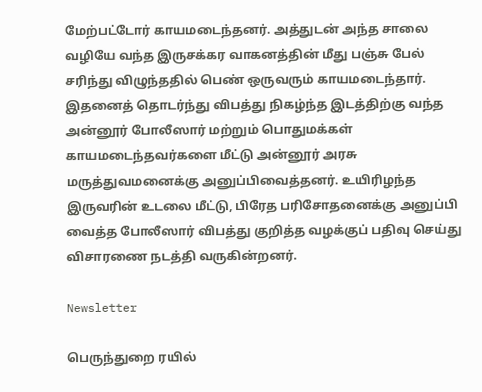மேற்பட்டோர் காயமடைந்தனர். அத்துடன் அந்த சாலை வழியே வந்த இருசக்கர வாகனத்தின் மீது பஞ்சு பேல் சரிந்து விழுந்ததில் பெண் ஒருவரும் காயமடைந்தார். இதனைத் தொடர்ந்து விபத்து நிகழ்ந்த இடத்திற்கு வந்த அன்னூர் போலீஸார் மற்றும் பொதுமக்கள் காயமடைந்தவர்களை மீட்டு அன்னூர் அரசு மருத்துவமனைக்கு அனுப்பிவைத்தனர். உயிரிழந்த இருவரின் உடலை மீட்டு, பிரேத பரிசோதனைக்கு அனுப்பி வைத்த போலீஸார் விபத்து குறித்த வழக்குப் பதிவு செய்து விசாரணை நடத்தி வருகின்றனர்.

Newsletter

பெருந்துறை ரயில்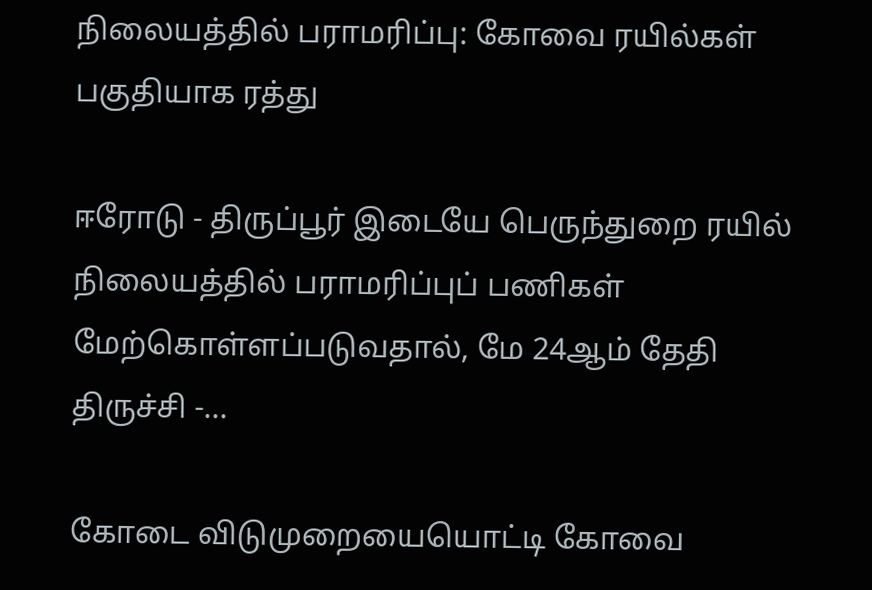நிலையத்தில் பராமரிப்பு: கோவை ரயில்கள் பகுதியாக ரத்து

ஈரோடு - திருப்பூர் இடையே பெருந்துறை ரயில் நிலையத்தில் பராமரிப்புப் பணிகள் மேற்கொள்ளப்படுவதால், மே 24ஆம் தேதி திருச்சி -...

கோடை விடுமுறையையொட்டி கோவை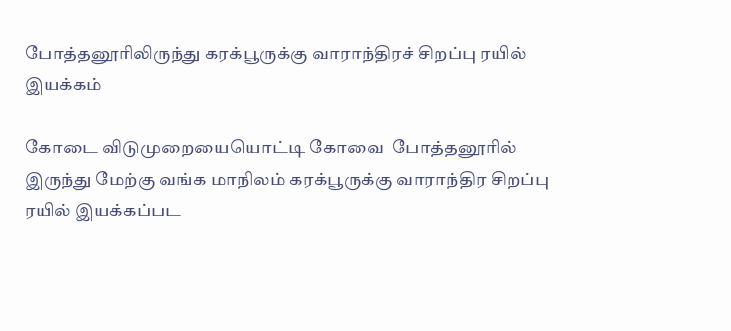போத்தனூரிலிருந்து கரக்பூருக்கு வாராந்திரச் சிறப்பு ரயில் இயக்கம்

கோடை விடுமுறையையொட்டி கோவை  போத்தனூரில் இருந்து மேற்கு வங்க மாநிலம் கரக்பூருக்கு வாராந்திர சிறப்பு ரயில் இயக்கப்பட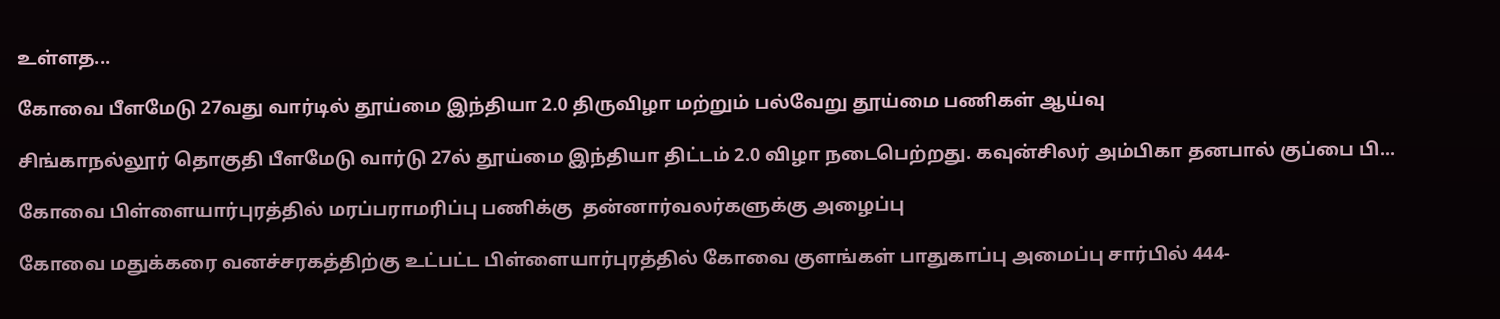உள்ளத...

கோவை பீளமேடு 27வது வார்டில் தூய்மை இந்தியா 2.0 திருவிழா மற்றும் பல்வேறு தூய்மை பணிகள் ஆய்வு

சிங்காநல்லூர் தொகுதி பீளமேடு வார்டு 27ல் தூய்மை இந்தியா திட்டம் 2.0 விழா நடைபெற்றது. கவுன்சிலர் அம்பிகா தனபால் குப்பை பி...

கோவை பிள்ளையார்புரத்தில் மரப்பராமரிப்பு பணிக்கு  தன்னார்வலர்களுக்கு அழைப்பு

கோவை மதுக்கரை வனச்சரகத்திற்கு உட்பட்ட பிள்ளையார்புரத்தில் கோவை குளங்கள் பாதுகாப்பு அமைப்பு சார்பில் 444-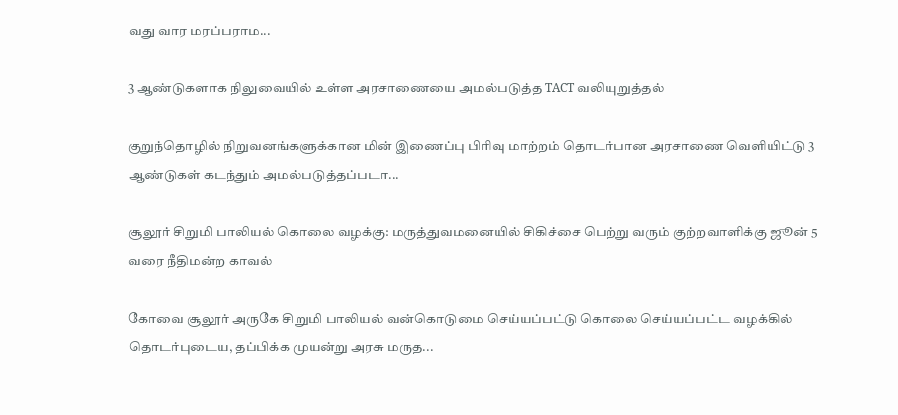வது வார மரப்பராம...

3 ஆண்டுகளாக நிலுவையில் உள்ள அரசாணையை அமல்படுத்த TACT வலியுறுத்தல்

குறுந்தொழில் நிறுவனங்களுக்கான மின் இணைப்பு பிரிவு மாற்றம் தொடர்பான அரசாணை வெளியிட்டு 3 ஆண்டுகள் கடந்தும் அமல்படுத்தப்படா...

சூலூர் சிறுமி பாலியல் கொலை வழக்கு: மருத்துவமனையில் சிகிச்சை பெற்று வரும் குற்றவாளிக்கு ஜூன் 5 வரை நீதிமன்ற காவல்

கோவை சூலூர் அருகே சிறுமி பாலியல் வன்கொடுமை செய்யப்பட்டு கொலை செய்யப்பட்ட வழக்கில் தொடர்புடைய, தப்பிக்க முயன்று அரசு மருத...